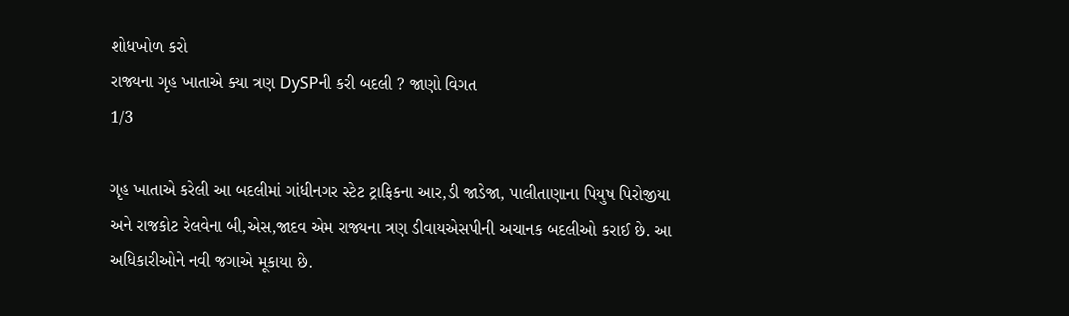શોધખોળ કરો
રાજ્યના ગૃહ ખાતાએ ક્યા ત્રણ DySPની કરી બદલી ? જાણો વિગત
1/3

ગૃહ ખાતાએ કરેલી આ બદલીમાં ગાંધીનગર સ્ટેટ ટ્રાફિકના આર,ડી જાડેજા, પાલીતાણાના પિયુષ પિરોજીયા અને રાજકોટ રેલવેના બી,એસ,જાદવ એમ રાજ્યના ત્રણ ડીવાયએસપીની અચાનક બદલીઓ કરાઈ છે. આ અધિકારીઓને નવી જગાએ મૂકાયા છે.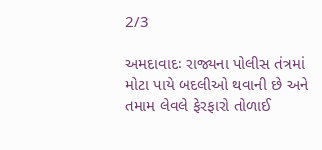2/3

અમદાવાદઃ રાજ્યના પોલીસ તંત્રમાં મોટા પાયે બદલીઓ થવાની છે અને તમામ લેવલે ફેરફારો તોળાઈ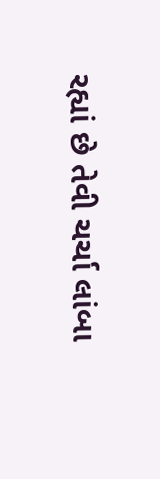રહ્યાં છે તેવી ચર્ચા લાંબા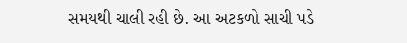સમયથી ચાલી રહી છે. આ અટકળો સાચી પડે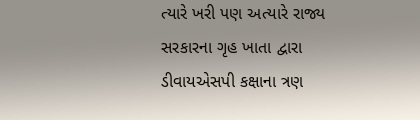ત્યારે ખરી પણ અત્યારે રાજ્ય સરકારના ગૃહ ખાતા દ્વારા ડીવાયએસપી કક્ષાના ત્રણ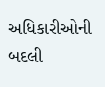અધિકારીઓની બદલી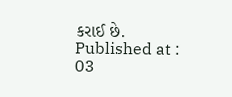કરાઈ છે.
Published at : 03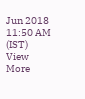Jun 2018 11:50 AM (IST)
View More